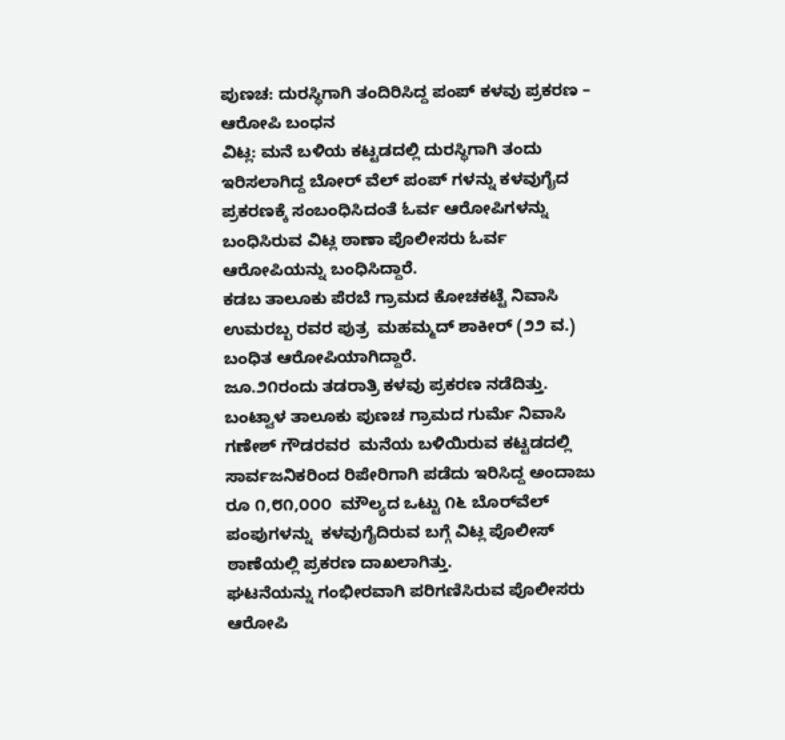ಪುಣಚ: ದುರಸ್ಥಿಗಾಗಿ ತಂದಿರಿಸಿದ್ದ ಪಂಪ್ ಕಳವು ಪ್ರಕರಣ –  ಆರೋಪಿ ಬಂಧನ
ವಿಟ್ಲ: ಮನೆ ಬಳಿಯ ಕಟ್ಟಡದಲ್ಲಿ ದುರಸ್ಥಿಗಾಗಿ ತಂದು ಇರಿಸಲಾಗಿದ್ದ ಬೋರ್ ವೆಲ್ ಪಂಪ್ ಗಳನ್ನು ಕಳವುಗೈದ ಪ್ರಕರಣಕ್ಕೆ ಸಂಬಂಧಿಸಿದಂತೆ ಓರ್ವ ಆರೋಪಿಗಳನ್ನು ಬಂಧಿಸಿರುವ ವಿಟ್ಲ ಠಾಣಾ ಪೊಲೀಸರು ಓರ್ವ ಆರೋಪಿಯನ್ನು ಬಂಧಿಸಿದ್ದಾರೆ.
ಕಡಬ ತಾಲೂಕು ಪೆರಬೆ ಗ್ರಾಮದ ಕೋಚಕಟ್ಟೆ ನಿವಾಸಿ ಉಮರಬ್ಬ ರವರ ಪುತ್ರ  ಮಹಮ್ಮದ್ ಶಾಕೀರ್ (೨೨ ವ.) ಬಂಧಿತ ಆರೋಪಿಯಾಗಿದ್ದಾರೆ.
ಜೂ.೨೧ರಂದು ತಡರಾತ್ರಿ ಕಳವು ಪ್ರಕರಣ ನಡೆದಿತ್ತು.
ಬಂಟ್ವಾಳ ತಾಲೂಕು ಪುಣಚ ಗ್ರಾಮದ ಗುರ್ಮೆ ನಿವಾಸಿ ಗಣೇಶ್ ಗೌಡರವರ  ಮನೆಯ ಬಳಿಯಿರುವ ಕಟ್ಟಡದಲ್ಲಿ ಸಾರ್ವಜನಿಕರಿಂದ ರಿಪೇರಿಗಾಗಿ ಪಡೆದು ಇರಿಸಿದ್ದ ಅಂದಾಜು ರೂ ೧,೮೧,೦೦೦  ಮೌಲ್ಯದ ಒಟ್ಟು ೧೬ ಬೊರ್‌ವೆಲ್ ಪಂಪುಗಳನ್ನು  ಕಳವುಗೈದಿರುವ ಬಗ್ಗೆ ವಿಟ್ಲ ಪೊಲೀಸ್ ಠಾಣೆಯಲ್ಲಿ ಪ್ರಕರಣ ದಾಖಲಾಗಿತ್ತು.
ಘಟನೆಯನ್ನು ಗಂಭೀರವಾಗಿ ಪರಿಗಣಿಸಿರುವ ಪೊಲೀಸರು ಆರೋಪಿ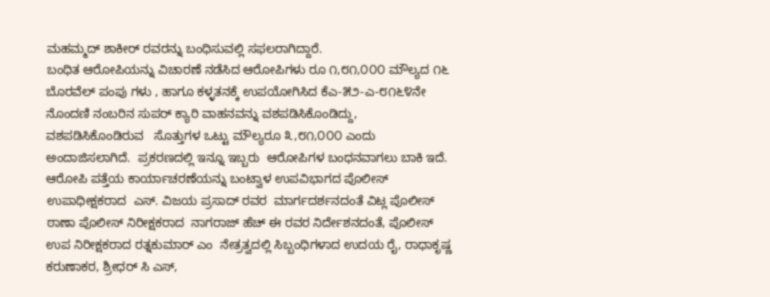ಮಹಮ್ಮದ್ ಶಾಕೀರ್ ರವರನ್ನು ಬಂಧಿಸುವಲ್ಲಿ ಸಫಲರಾಗಿದ್ದಾರೆ.
ಬಂಧಿತ ಆರೋಪಿಯನ್ನು ವಿಚಾರಣೆ ನಡೆಸಿದ ಆರೋಪಿಗಳು ರೂ ೧,೮೧,೦೦೦ ಮೌಲ್ಯದ ೧೬ ಬೊರವೆಲ್ ಪಂಪು ಗಳು , ಹಾಗೂ ಕಳ್ಳತನಕ್ಕೆ ಉಪಯೋಗಿಸಿದ ಕೆಎ-೫೨-ಎ-೮೧೬೪ನೇ ನೊಂದಣಿ ನಂಬರಿನ ಸುಪರ್ ಕ್ಯಾರಿ ವಾಹನವನ್ನು ವಶಪಡಿಸಿಕೊಂಡಿದ್ದು,  ವಶಪಡಿಸಿಕೊಂಡಿರುವ   ಸೊತ್ತುಗಳ ಒಟ್ಟು ಮೌಲ್ಯರೂ ೩,೮೧,೦೦೦ ಎಂದು ಅಂದಾಜಿಸಲಾಗಿದೆ.  ಪ್ರಕರಣದಲ್ಲಿ ಇನ್ನೂ ಇಬ್ಬರು  ಆರೋಪಿಗಳ ಬಂಧನವಾಗಲು ಬಾಕಿ ಇದೆ.
ಆರೋಪಿ ಪತ್ತೆಯ ಕಾರ್ಯಾಚರಣೆಯನ್ನು ಬಂಟ್ವಾಳ ಉಪವಿಭಾಗದ ಪೊಲೀಸ್ ಉಪಾಧೀಕ್ಷಕರಾದ  ಎಸ್. ವಿಜಯ ಪ್ರಸಾದ್ ರವರ  ಮಾರ್ಗದರ್ಶನದಂತೆ ವಿಟ್ಲ ಪೊಲೀಸ್ ಠಾಣಾ ಪೊಲೀಸ್ ನಿರೀಕ್ಷಕರಾದ  ನಾಗರಾಜ್ ಹೆಚ್ ಈ ರವರ ನಿರ್ದೇಶನದಂತೆ, ಪೊಲೀಸ್ ಉಪ ನಿರೀಕ್ಷಕರಾದ ರತ್ನಕುಮಾರ್ ಎಂ  ನೇತ್ರತ್ವದಲ್ಲಿ ಸಿಬ್ಬಂಧಿಗಳಾದ ಉದಯ ರೈ, ರಾಧಾಕೃಷ್ಣ ಕರುಣಾಕರ, ಶ್ರೀಧರ್ ಸಿ ಎಸ್,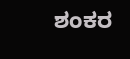ಶಂಕರ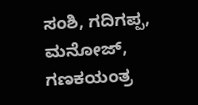ಸಂಶಿ, ಗದಿಗಪ್ಪ, ಮನೋಜ್, ಗಣಕಯಂತ್ರ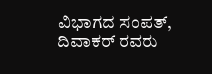ವಿಭಾಗದ ಸಂಪತ್, ದಿವಾಕರ್ ರವರು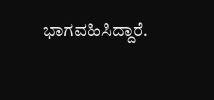ಭಾಗವಹಿಸಿದ್ದಾರೆ.